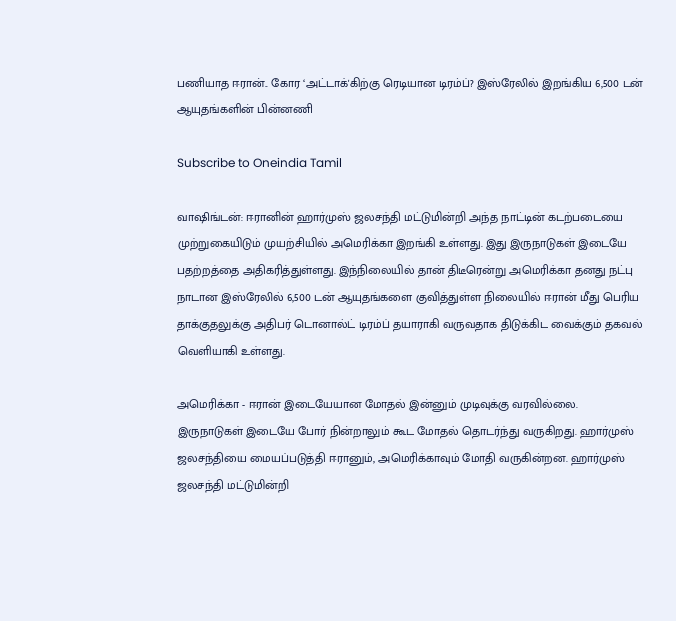பணியாத ஈரான்.. கோர ‘அட்டாக்'கிற்கு ரெடியான டிரம்ப்? இஸ்ரேலில் இறங்கிய 6,500 டன் ஆயுதங்களின் பின்னணி

Subscribe to Oneindia Tamil

வாஷிங்டன்: ஈரானின் ஹார்முஸ் ஜலசந்தி மட்டுமின்றி அந்த நாட்டின் கடற்படையை முற்றுகையிடும் முயற்சியில் அமெரிக்கா இறங்கி உள்ளது. இது இருநாடுகள் இடையே பதற்றத்தை அதிகரித்துள்ளது. இந்நிலையில் தான் திடீரென்று அமெரிக்கா தனது நட்பு நாடான இஸ்ரேலில் 6,500 டன் ஆயுதங்களை குவித்துள்ள நிலையில் ஈரான் மீது பெரிய தாக்குதலுக்கு அதிபர் டொனால்ட் டிரம்ப் தயாராகி வருவதாக திடுக்கிட வைக்கும் தகவல் வெளியாகி உள்ளது.

அமெரிக்கா - ஈரான் இடையேயான மோதல் இன்னும் முடிவுக்கு வரவில்லை. இருநாடுகள் இடையே போர் நின்றாலும் கூட மோதல் தொடர்ந்து வருகிறது. ஹார்முஸ் ஜலசந்தியை மையப்படுத்தி ஈரானும், அமெரிக்காவும் மோதி வருகின்றன. ஹார்முஸ் ஜலசந்தி மட்டுமின்றி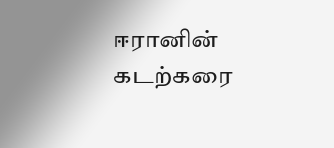ஈரானின் கடற்கரை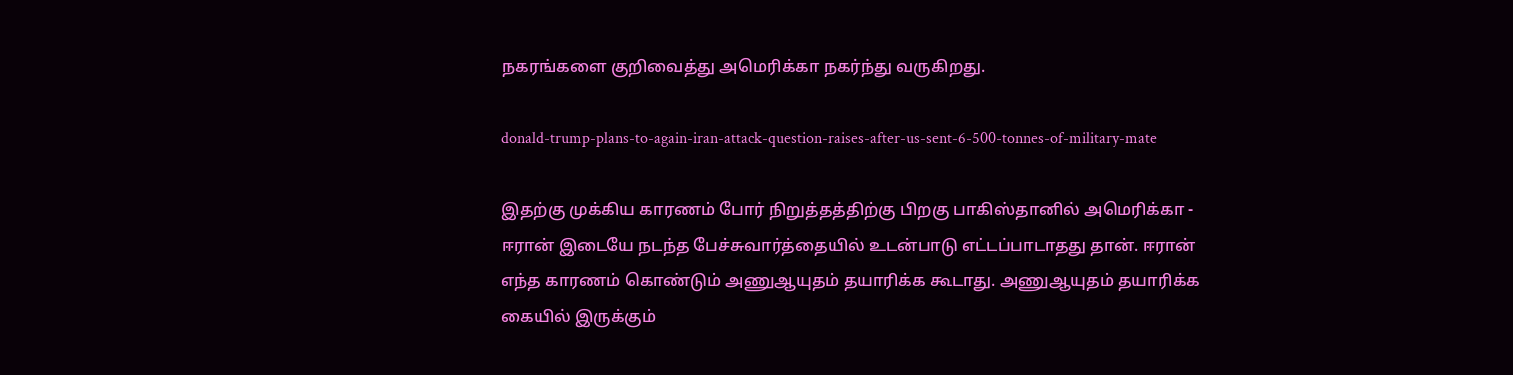நகரங்களை குறிவைத்து அமெரிக்கா நகர்ந்து வருகிறது.

donald-trump-plans-to-again-iran-attack-question-raises-after-us-sent-6-500-tonnes-of-military-mate

இதற்கு முக்கிய காரணம் போர் நிறுத்தத்திற்கு பிறகு பாகிஸ்தானில் அமெரிக்கா - ஈரான் இடையே நடந்த பேச்சுவார்த்தையில் உடன்பாடு எட்டப்பாடாதது தான். ஈரான் எந்த காரணம் கொண்டும் அணுஆயுதம் தயாரிக்க கூடாது. அணுஆயுதம் தயாரிக்க கையில் இருக்கும்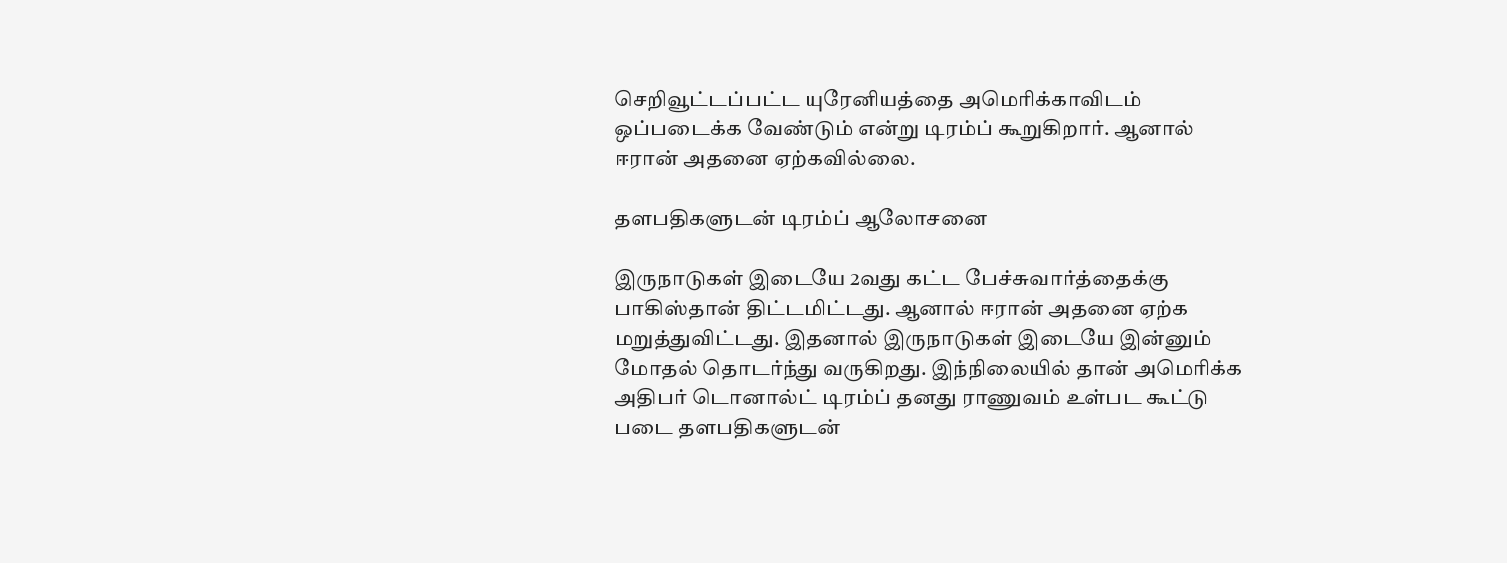செறிவூட்டப்பட்ட யுரேனியத்தை அமெரிக்காவிடம் ஒப்படைக்க வேண்டும் என்று டிரம்ப் கூறுகிறார். ஆனால் ஈரான் அதனை ஏற்கவில்லை.

தளபதிகளுடன் டிரம்ப் ஆலோசனை

இருநாடுகள் இடையே 2வது கட்ட பேச்சுவார்த்தைக்கு பாகிஸ்தான் திட்டமிட்டது. ஆனால் ஈரான் அதனை ஏற்க மறுத்துவிட்டது. இதனால் இருநாடுகள் இடையே இன்னும் மோதல் தொடர்ந்து வருகிறது. இந்நிலையில் தான் அமெரிக்க அதிபர் டொனால்ட் டிரம்ப் தனது ராணுவம் உள்பட கூட்டு படை தளபதிகளுடன்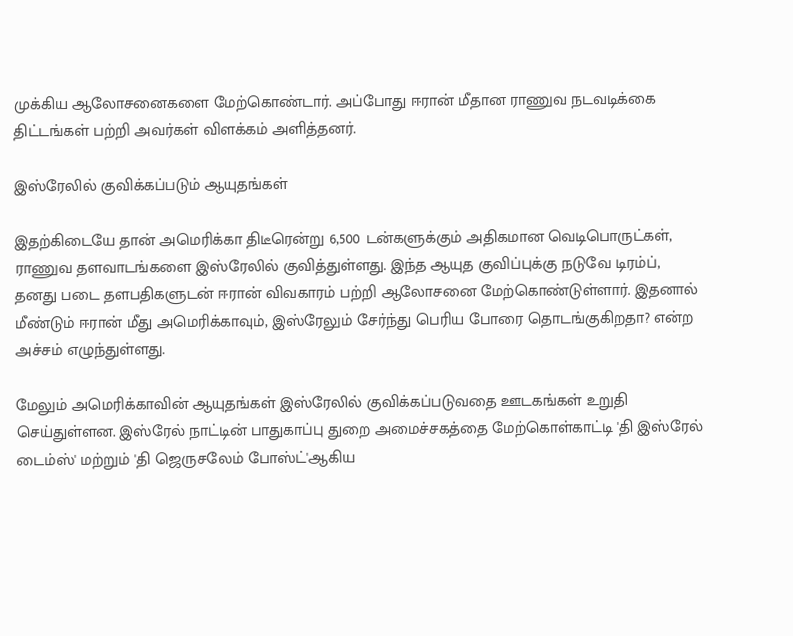முக்கிய ஆலோசனைகளை மேற்கொண்டார். அப்போது ஈரான் மீதான ராணுவ நடவடிக்கை திட்டங்கள் பற்றி அவர்கள் விளக்கம் அளித்தனர்.

இஸ்ரேலில் குவிக்கப்படும் ஆயுதங்கள்

இதற்கிடையே தான் அமெரிக்கா திடீரென்று 6,500 டன்களுக்கும் அதிகமான வெடிபொருட்கள், ராணுவ தளவாடங்களை இஸ்ரேலில் குவித்துள்ளது. இந்த ஆயுத குவிப்புக்கு நடுவே டிரம்ப், தனது படை தளபதிகளுடன் ஈரான் விவகாரம் பற்றி ஆலோசனை மேற்கொண்டுள்ளார். இதனால் மீண்டும் ஈரான் மீது அமெரிக்காவும், இஸ்ரேலும் சேர்ந்து பெரிய போரை தொடங்குகிறதா? என்ற அச்சம் எழுந்துள்ளது.

மேலும் அமெரிக்காவின் ஆயுதங்கள் இஸ்ரேலில் குவிக்கப்படுவதை ஊடகங்கள் உறுதி செய்துள்ளன. இஸ்ரேல் நாட்டின் பாதுகாப்பு துறை அமைச்சகத்தை மேற்கொள்காட்டி 'தி இஸ்ரேல் டைம்ஸ்' மற்றும் 'தி ஜெருசலேம் போஸ்ட்'ஆகிய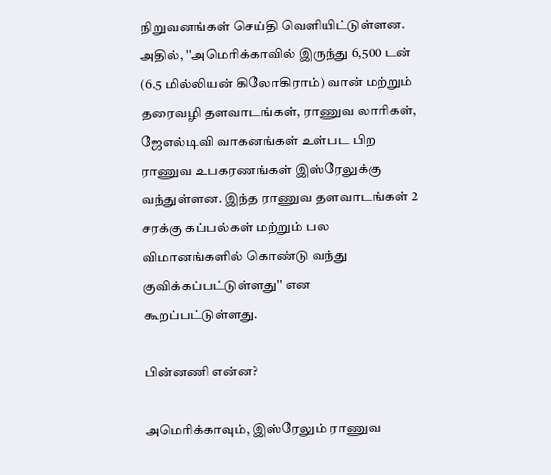நிறுவனங்கள் செய்தி வெளியிட்டுள்ளன. அதில், ''அமெரிக்காவில் இருந்து 6,500 டன் (6.5 மில்லியன் கிலோகிராம்) வான் மற்றும் தரைவழி தளவாடங்கள், ராணுவ லாரிகள், ஜேஎல்டிவி வாகனங்கள் உள்பட பிற ராணுவ உபகரணங்கள் இஸ்ரேலுக்கு வந்துள்ளன. இந்த ராணுவ தளவாடங்கள் 2 சரக்கு கப்பல்கள் மற்றும் பல விமானங்களில் கொண்டு வந்து குவிக்கப்பட்டுள்ளது'' என கூறப்பட்டுள்ளது.

பின்னணி என்ன?

அமெரிக்காவும், இஸ்ரேலும் ராணுவ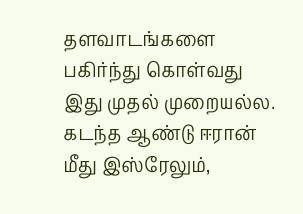தளவாடங்களை பகிர்ந்து கொள்வது இது முதல் முறையல்ல. கடந்த ஆண்டு ஈரான் மீது இஸ்ரேலும்,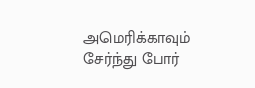அமெரிக்காவும் சேர்ந்து போர்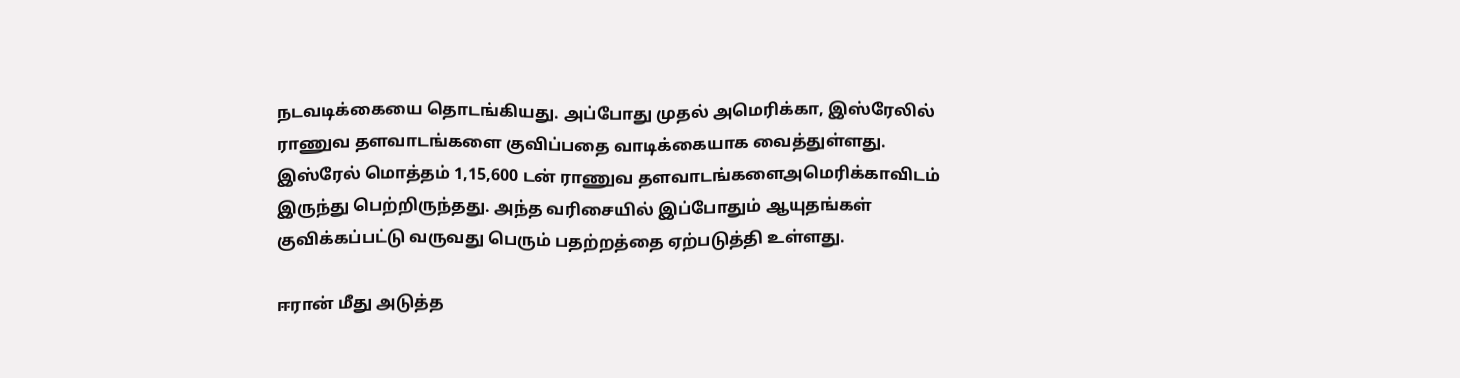நடவடிக்கையை தொடங்கியது. அப்போது முதல் அமெரிக்கா, இஸ்ரேலில் ராணுவ தளவாடங்களை குவிப்பதை வாடிக்கையாக வைத்துள்ளது. இஸ்ரேல் மொத்தம் 1,15,600 டன் ராணுவ தளவாடங்களைஅமெரிக்காவிடம் இருந்து பெற்றிருந்தது. அந்த வரிசையில் இப்போதும் ஆயுதங்கள் குவிக்கப்பட்டு வருவது பெரும் பதற்றத்தை ஏற்படுத்தி உள்ளது.

ஈரான் மீது அடுத்த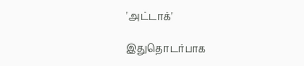'அட்டாக்'

இதுதொடர்பாக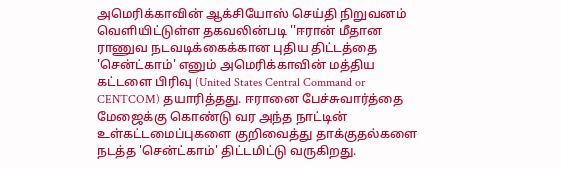அமெரிக்காவின் ஆக்சியோஸ் செய்தி நிறுவனம் வெளியிட்டுள்ள தகவலின்படி ''ஈரான் மீதான ராணுவ நடவடிக்கைக்கான புதிய திட்டத்தை 'சென்ட்காம்' எனும் அமெரிக்காவின் மத்திய கட்டளை பிரிவு (United States Central Command or CENTCOM) தயாரித்தது. ஈரானை பேச்சுவார்த்தை மேஜைக்கு கொண்டு வர அந்த நாட்டின் உள்கட்டமைப்புகளை குறிவைத்து தாக்குதல்களை நடத்த 'சென்ட்காம்' திட்டமிட்டு வருகிறது.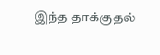இந்த தாக்குதல்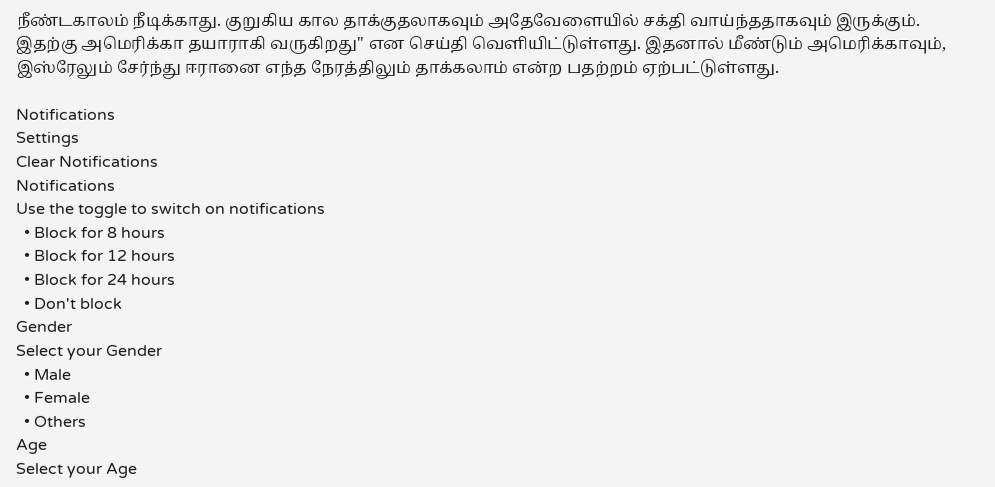நீண்டகாலம் நீடிக்காது. குறுகிய கால தாக்குதலாகவும் அதேவேளையில் சக்தி வாய்ந்ததாகவும் இருக்கும். இதற்கு அமெரிக்கா தயாராகி வருகிறது'' என செய்தி வெளியிட்டுள்ளது. இதனால் மீண்டும் அமெரிக்காவும், இஸ்ரேலும் சேர்ந்து ஈரானை எந்த நேரத்திலும் தாக்கலாம் என்ற பதற்றம் ஏற்பட்டுள்ளது.

Notifications
Settings
Clear Notifications
Notifications
Use the toggle to switch on notifications
  • Block for 8 hours
  • Block for 12 hours
  • Block for 24 hours
  • Don't block
Gender
Select your Gender
  • Male
  • Female
  • Others
Age
Select your Age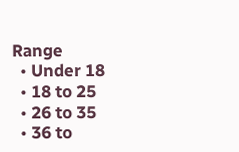Range
  • Under 18
  • 18 to 25
  • 26 to 35
  • 36 to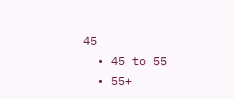45
  • 45 to 55
  • 55+